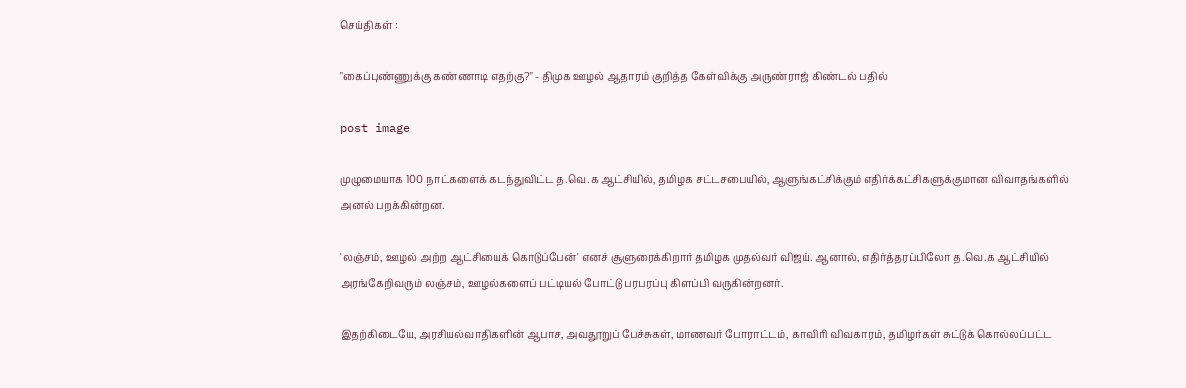செய்திகள் :

"கைப்புண்ணுக்கு கண்ணாடி எதற்கு?" - திமுக ஊழல் ஆதாரம் குறித்த கேள்விக்கு அருண்ராஜ் கிண்டல் பதில்

post image

முழுமையாக 100 நாட்களைக் கடந்துவிட்ட த.வெ.க ஆட்சியில், தமிழக சட்டசபையில், ஆளுங்கட்சிக்கும் எதிர்க்கட்சிகளுக்குமான விவாதங்களில் அனல் பறக்கின்றன.

'லஞ்சம், ஊழல் அற்ற ஆட்சியைக் கொடுப்பேன்' எனச் சூளுரைக்கிறார் தமிழக முதல்வர் விஜய். ஆனால், எதிர்த்தரப்பிலோ த.வெ.க ஆட்சியில் அரங்கேறிவரும் லஞ்சம், ஊழல்களைப் பட்டியல் போட்டு பரபரப்பு கிளப்பி வருகின்றனர்.

இதற்கிடையே, அரசியல்வாதிகளின் ஆபாச, அவதூறுப் பேச்சுகள், மாணவர் போராட்டம், காவிரி விவகாரம், தமிழர்கள் சுட்டுக் கொல்லப்பட்ட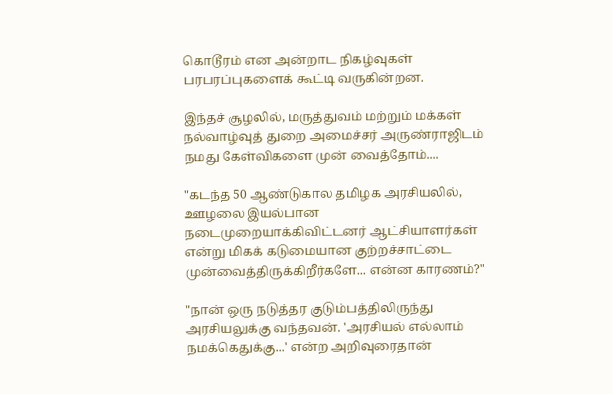கொடூரம் என அன்றாட நிகழ்வுகள் பரபரப்புகளைக் கூட்டி வருகின்றன.

இந்தச் சூழலில், மருத்துவம் மற்றும் மக்கள் நல்வாழ்வுத் துறை அமைச்சர் அருண்ராஜிடம் நமது கேள்விகளை முன் வைத்தோம்....

"கடந்த 50 ஆண்டுகால தமிழக அரசியலில், ஊழலை இயல்பான நடைமுறையாக்கிவிட்டனர் ஆட்சியாளர்கள் என்று மிகக் கடுமையான குற்றச்சாட்டை முன்வைத்திருக்கிறீர்களே... என்ன காரணம்?"

"நான் ஒரு நடுத்தர குடும்பத்திலிருந்து அரசியலுக்கு வந்தவன். 'அரசியல் எல்லாம் நமக்கெதுக்கு...' என்ற அறிவுரைதான்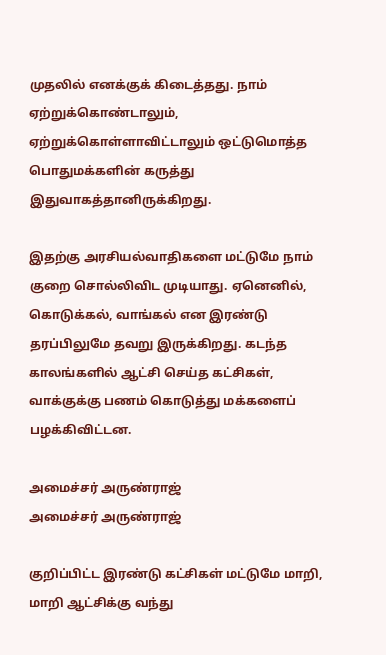முதலில் எனக்குக் கிடைத்தது. நாம் ஏற்றுக்கொண்டாலும், ஏற்றுக்கொள்ளாவிட்டாலும் ஒட்டுமொத்த பொதுமக்களின் கருத்து இதுவாகத்தானிருக்கிறது.

இதற்கு அரசியல்வாதிகளை மட்டுமே நாம் குறை சொல்லிவிட முடியாது. ஏனெனில், கொடுக்கல், வாங்கல் என இரண்டு தரப்பிலுமே தவறு இருக்கிறது. கடந்த காலங்களில் ஆட்சி செய்த கட்சிகள், வாக்குக்கு பணம் கொடுத்து மக்களைப் பழக்கிவிட்டன.

அமைச்சர் அருண்ராஜ்
அமைச்சர் அருண்ராஜ்

குறிப்பிட்ட இரண்டு கட்சிகள் மட்டுமே மாறி, மாறி ஆட்சிக்கு வந்து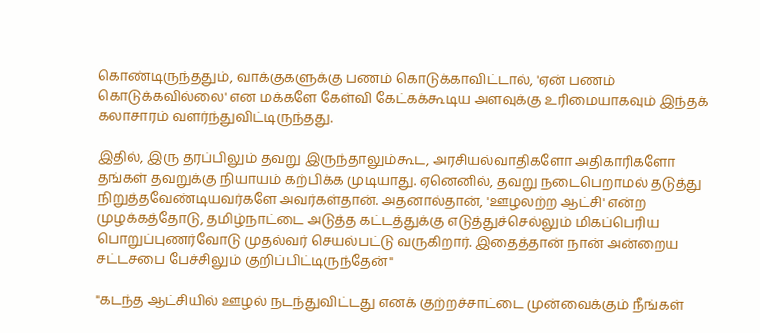கொண்டிருந்ததும், வாக்குகளுக்கு பணம் கொடுக்காவிட்டால், 'ஏன் பணம் கொடுக்கவில்லை' என மக்களே கேள்வி கேட்கக்கூடிய அளவுக்கு உரிமையாகவும் இந்தக் கலாசாரம் வளர்ந்துவிட்டிருந்தது.

இதில், இரு தரப்பிலும் தவறு இருந்தாலும்கூட, அரசியல்வாதிகளோ அதிகாரிகளோ தங்கள் தவறுக்கு நியாயம் கற்பிக்க முடியாது. ஏனெனில், தவறு நடைபெறாமல் தடுத்து நிறுத்தவேண்டியவர்களே அவர்கள்தான். அதனால்தான், 'ஊழலற்ற ஆட்சி' என்ற முழக்கத்தோடு, தமிழ்நாட்டை அடுத்த கட்டத்துக்கு எடுத்துச்செல்லும் மிகப்பெரிய பொறுப்புணர்வோடு முதல்வர் செயல்பட்டு வருகிறார். இதைத்தான் நான் அன்றைய சட்டசபை பேச்சிலும் குறிப்பிட்டிருந்தேன்"

"கடந்த ஆட்சியில் ஊழல் நடந்துவிட்டது எனக் குற்றச்சாட்டை முன்வைக்கும் நீங்கள்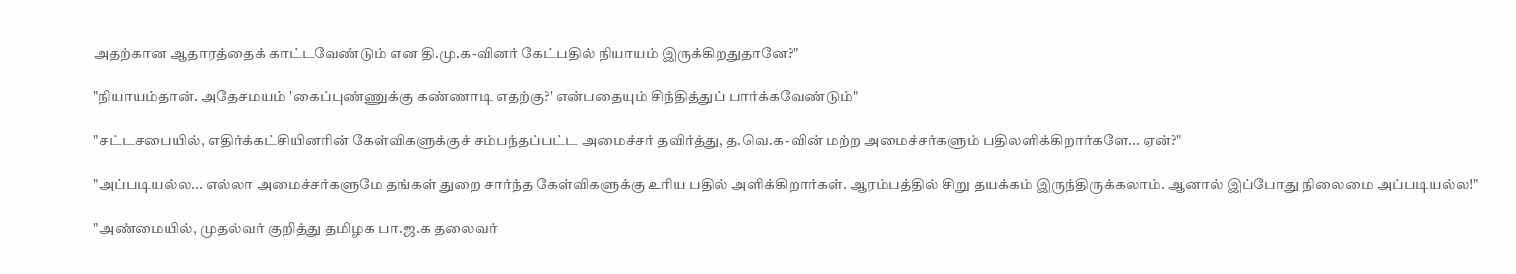அதற்கான ஆதாரத்தைக் காட்டவேண்டும் என தி.மு.க-வினர் கேட்பதில் நியாயம் இருக்கிறதுதானே?"

"நியாயம்தான். அதேசமயம் 'கைப்புண்ணுக்கு கண்ணாடி எதற்கு?' என்பதையும் சிந்தித்துப் பார்க்கவேண்டும்"

"சட்டசபையில், எதிர்க்கட்சியினரின் கேள்விகளுக்குச் சம்பந்தப்பட்ட அமைச்சர் தவிர்த்து, த.வெ.க-வின் மற்ற அமைச்சர்களும் பதிலளிக்கிறார்களே... ஏன்?"

"அப்படியல்ல... எல்லா அமைச்சர்களுமே தங்கள் துறை சார்ந்த கேள்விகளுக்கு உரிய பதில் அளிக்கிறார்கள். ஆரம்பத்தில் சிறு தயக்கம் இருந்திருக்கலாம். ஆனால் இப்போது நிலைமை அப்படியல்ல!"

"அண்மையில், முதல்வர் குறித்து தமிழக பா.ஜ.க தலைவர்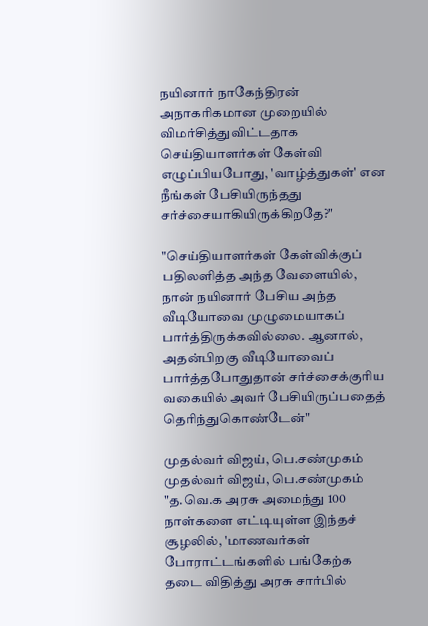நயினார் நாகேந்திரன் அநாகரிகமான முறையில் விமர்சித்துவிட்டதாக செய்தியாளர்கள் கேள்வி எழுப்பியபோது, 'வாழ்த்துகள்' என நீங்கள் பேசியிருந்தது சர்ச்சையாகியிருக்கிறதே?"

"செய்தியாளர்கள் கேள்விக்குப் பதிலளித்த அந்த வேளையில், நான் நயினார் பேசிய அந்த வீடியோவை முழுமையாகப் பார்த்திருக்கவில்லை. ஆனால், அதன்பிறகு வீடியோவைப் பார்த்தபோதுதான் சர்ச்சைக்குரிய வகையில் அவர் பேசியிருப்பதைத் தெரிந்துகொண்டேன்"

முதல்வர் விஜய், பெ.சண்முகம்
முதல்வர் விஜய், பெ.சண்முகம்
"த.வெ.க அரசு அமைந்து 100 நாள்களை எட்டியுள்ள இந்தச் சூழலில், 'மாணவர்கள் போராட்டங்களில் பங்கேற்க தடை விதித்து அரசு சார்பில்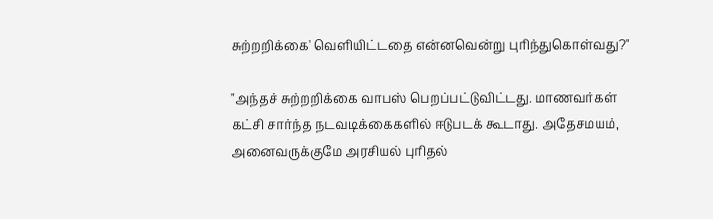சுற்றறிக்கை' வெளியிட்டதை என்னவென்று புரிந்துகொள்வது?"

"அந்தச் சுற்றறிக்கை வாபஸ் பெறப்பட்டுவிட்டது. மாணவர்கள் கட்சி சார்ந்த நடவடிக்கைகளில் ஈடுபடக் கூடாது. அதேசமயம், அனைவருக்குமே அரசியல் புரிதல்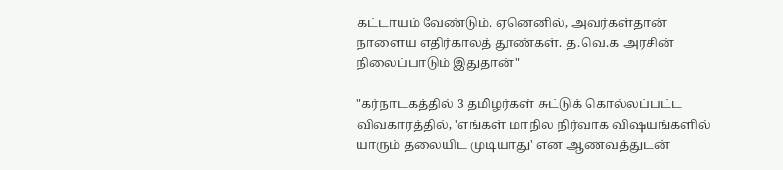கட்டாயம் வேண்டும். ஏனெனில், அவர்கள்தான் நாளைய எதிர்காலத் தூண்கள். த.வெ.க அரசின் நிலைப்பாடும் இதுதான்"

"கர்நாடகத்தில் 3 தமிழர்கள் சுட்டுக் கொல்லப்பட்ட விவகாரத்தில், 'எங்கள் மாநில நிர்வாக விஷயங்களில் யாரும் தலையிட முடியாது' என ஆணவத்துடன்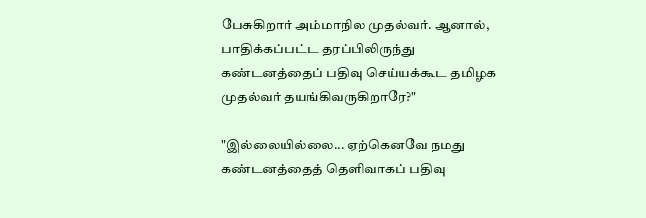பேசுகிறார் அம்மாநில முதல்வர். ஆனால், பாதிக்கப்பட்ட தரப்பிலிருந்து கண்டனத்தைப் பதிவு செய்யக்கூட தமிழக முதல்வர் தயங்கிவருகிறாரே?"

"இல்லையில்லை... ஏற்கெனவே நமது கண்டனத்தைத் தெளிவாகப் பதிவு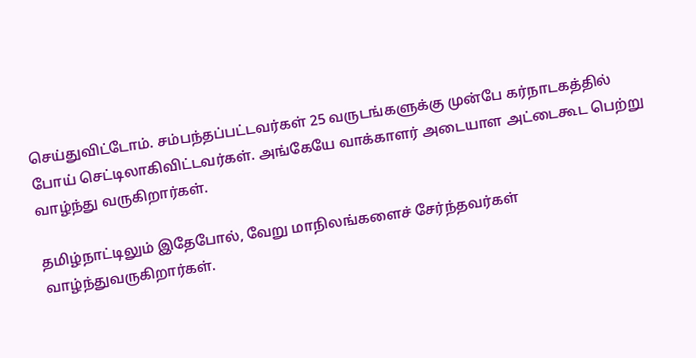செய்துவிட்டோம். சம்பந்தப்பட்டவர்கள் 25 வருடங்களுக்கு முன்பே கர்நாடகத்தில் போய் செட்டிலாகிவிட்டவர்கள். அங்கேயே வாக்காளர் அடையாள அட்டைகூட பெற்று வாழ்ந்து வருகிறார்கள்.

தமிழ்நாட்டிலும் இதேபோல், வேறு மாநிலங்களைச் சேர்ந்தவர்கள் வாழ்ந்துவருகிறார்கள்.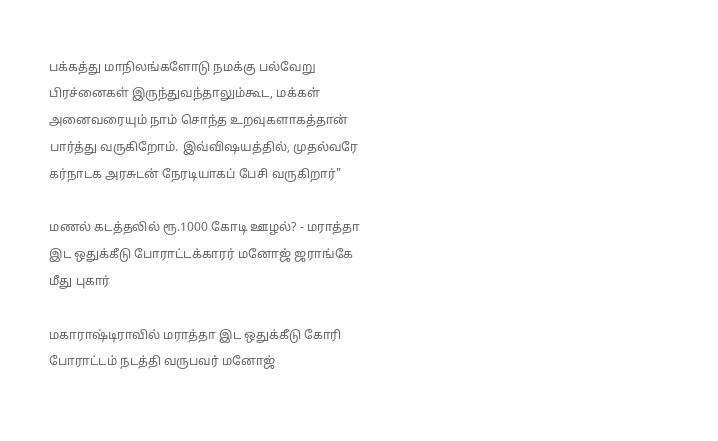பக்கத்து மாநிலங்களோடு நமக்கு பல்வேறு பிரச்னைகள் இருந்துவந்தாலும்கூட, மக்கள் அனைவரையும் நாம் சொந்த உறவுகளாகத்தான் பார்த்து வருகிறோம். இவ்விஷயத்தில், முதல்வரே கர்நாடக அரசுடன் நேரடியாகப் பேசி வருகிறார்"

மணல் கடத்தலில் ரூ.1000 கோடி ஊழல்? - மராத்தா இட ஒதுக்கீடு போராட்டக்காரர் மனோஜ் ஜராங்கே மீது புகார்

மகாராஷ்டிராவில் மராத்தா இட ஒதுக்கீடு கோரி போராட்டம் நடத்தி வருபவர் மனோஜ்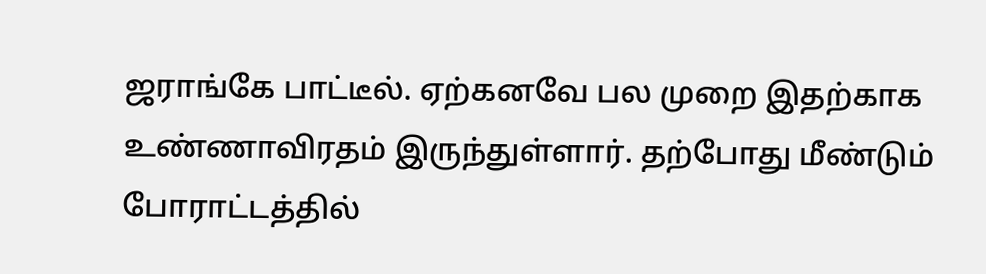ஜராங்கே பாட்டீல். ஏற்கனவே பல முறை இதற்காக உண்ணாவிரதம் இருந்துள்ளார். தற்போது மீண்டும் போராட்டத்தில்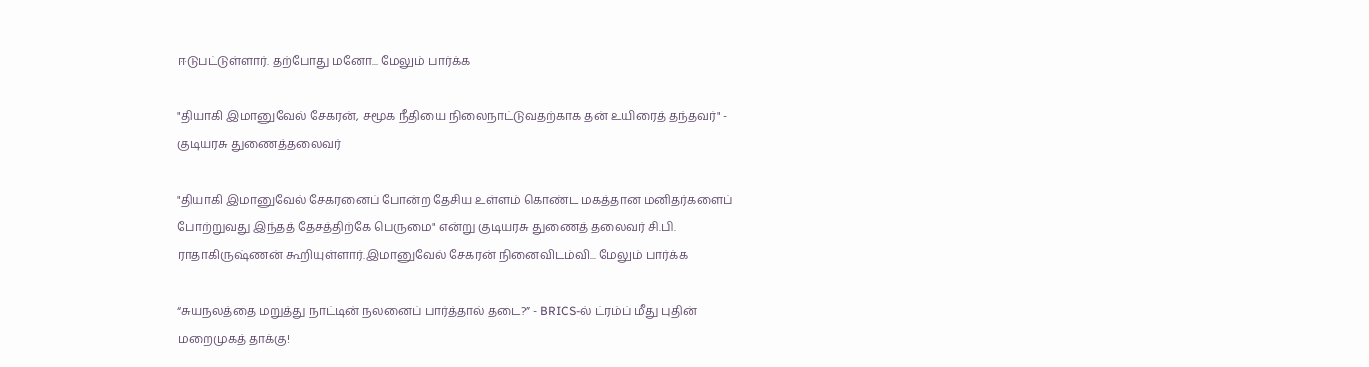ஈடுபட்டுள்ளார். தற்போது மனோ... மேலும் பார்க்க

"தியாகி இமானுவேல் சேகரன், சமூக நீதியை நிலைநாட்டுவதற்காக தன் உயிரைத் தந்தவர்" - குடியரசு துணைத்தலைவர்

"தியாகி இமானுவேல் சேகரனைப் போன்ற தேசிய உள்ளம் கொண்ட மகத்தான மனிதர்களைப் போற்றுவது இந்தத் தேசத்திற்கே பெருமை" என்று குடியரசு துணைத் தலைவர் சி.பி. ராதாகிருஷ்ணன் கூறியுள்ளார்.இமானுவேல் சேகரன் நினைவிடம்வி... மேலும் பார்க்க

“சுயநலத்தை மறுத்து நாட்டின் நலனைப் பார்த்தால் தடை?” - BRICS-ல் ட்ரம்ப் மீது புதின் மறைமுகத் தாக்கு!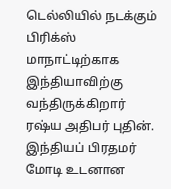டெல்லியில் நடக்கும் பிரிக்ஸ் மாநாட்டிற்காக இந்தியாவிற்கு வந்திருக்கிறார் ரஷ்ய அதிபர் புதின். இந்தியப் பிரதமர் மோடி உடனான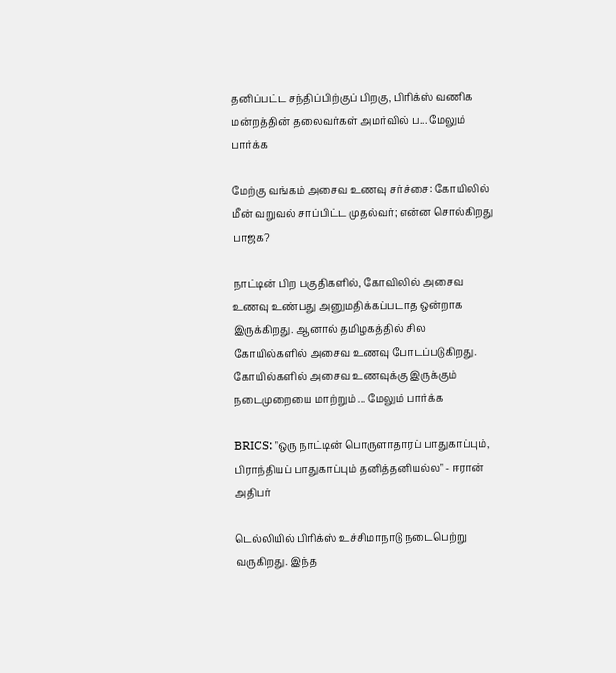தனிப்பட்ட சந்திப்பிற்குப் பிறகு, பிரிக்ஸ் வணிக மன்றத்தின் தலைவர்கள் அமர்வில் ப... மேலும் பார்க்க

மேற்கு வங்கம் அசைவ உணவு சர்ச்சை: கோயிலில் மீன் வறுவல் சாப்பிட்ட முதல்வர்; என்ன சொல்கிறது பாஜக?

நாட்டின் பிற பகுதிகளில், கோவிலில் அசைவ உணவு உண்பது அனுமதிக்கப்படாத ஒன்றாக இருக்கிறது. ஆனால் தமிழகத்தில் சில கோயில்களில் அசைவ உணவு போடப்படுகிறது. கோயில்களில் அசைவ உணவுக்கு இருக்கும் நடைமுறையை மாற்றும் ... மேலும் பார்க்க

BRICS: "ஒரு நாட்டின் பொருளாதாரப் பாதுகாப்பும், பிராந்தியப் பாதுகாப்பும் தனித்தனியல்ல" - ஈரான் அதிபர்

டெல்லியில் பிரிக்ஸ் உச்சிமாநாடு நடைபெற்று வருகிறது. இந்த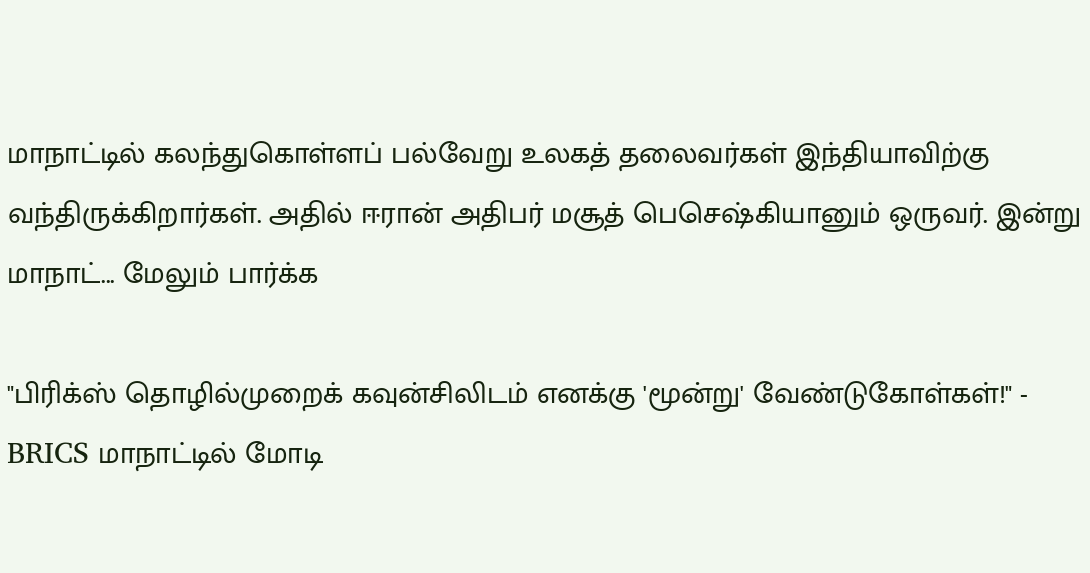மாநாட்டில் கலந்துகொள்ளப் பல்வேறு உலகத் தலைவர்கள் இந்தியாவிற்கு வந்திருக்கிறார்கள். அதில் ஈரான் அதிபர் மசூத் பெசெஷ்கியானும் ஒருவர். இன்று மாநாட்... மேலும் பார்க்க

"பிரிக்ஸ் தொழில்முறைக் கவுன்சிலிடம் எனக்கு 'மூன்று' வேண்டுகோள்கள்!" - BRICS மாநாட்டில் மோடி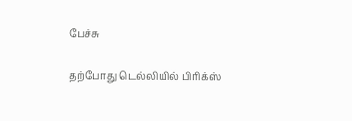பேச்சு

தற்போது டெல்லியில் பிரிக்ஸ்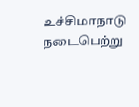உச்சிமாநாடு நடைபெற்று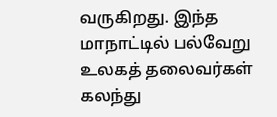வருகிறது. இந்த மாநாட்டில் பல்வேறு உலகத் தலைவர்கள் கலந்து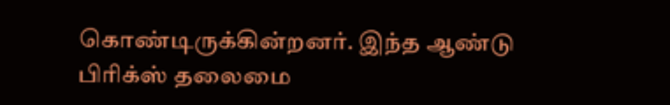கொண்டிருக்கின்றனர். இந்த ஆண்டு பிரிக்ஸ் தலைமை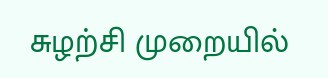சுழற்சி முறையில்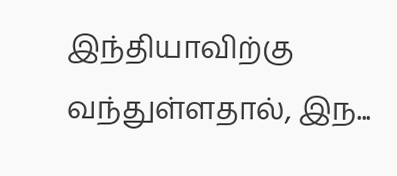இந்தியாவிற்கு வந்துள்ளதால், இந...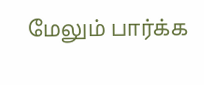மேலும் பார்க்க